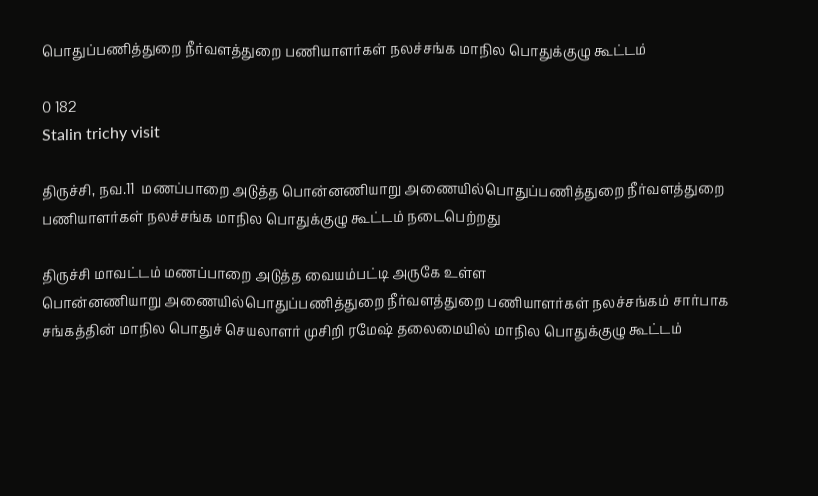பொதுப்பணித்துறை நீர்வளத்துறை பணியாளர்கள் நலச்சங்க மாநில பொதுக்குழு கூட்டம்

0 182
Stalin trichy visit

திருச்சி, நவ.11  மணப்பாறை அடுத்த பொன்னணியாறு அணையில்பொதுப்பணித்துறை நீர்வளத்துறை பணியாளர்கள் நலச்சங்க மாநில பொதுக்குழு கூட்டம் நடைபெற்றது

திருச்சி மாவட்டம் மணப்பாறை அடுத்த வையம்பட்டி அருகே உள்ள
பொன்னணியாறு அணையில்பொதுப்பணித்துறை நீர்வளத்துறை பணியாளர்கள் நலச்சங்கம் சார்பாக சங்கத்தின் மாநில பொதுச் செயலாளர் முசிறி ரமேஷ் தலைமையில் மாநில பொதுக்குழு கூட்டம்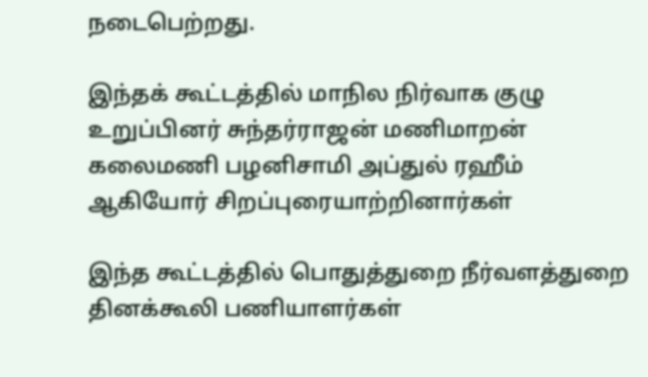நடைபெற்றது.

இந்தக் கூட்டத்தில் மாநில நிர்வாக குழு உறுப்பினர் சுந்தர்ராஜன் மணிமாறன் கலைமணி பழனிசாமி அப்துல் ரஹீம் ஆகியோர் சிறப்புரையாற்றினார்கள்

இந்த கூட்டத்தில் பொதுத்துறை நீர்வளத்துறை தினக்கூலி பணியாளர்கள்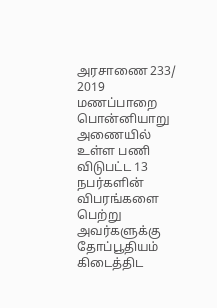அரசாணை 233/ 2019 மணப்பாறை பொன்னியாறு அணையில் உள்ள பணி விடுபட்ட 13 நபர்களின் விபரங்களை பெற்று அவர்களுக்கு தோப்பூதியம் கிடைத்திட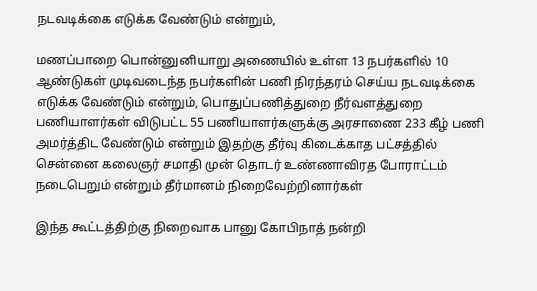நடவடிக்கை எடுக்க வேண்டும் என்றும்,

மணப்பாறை பொன்னுனியாறு அணையில் உள்ள 13 நபர்களில் 10 ஆண்டுகள் முடிவடைந்த நபர்களின் பணி நிரந்தரம் செய்ய நடவடிக்கை எடுக்க வேண்டும் என்றும், பொதுப்பணித்துறை நீர்வளத்துறை பணியாளர்கள் விடுபட்ட 55 பணியாளர்களுக்கு அரசாணை 233 கீழ் பணி அமர்த்திட வேண்டும் என்றும் இதற்கு தீர்வு கிடைக்காத பட்சத்தில் சென்னை கலைஞர் சமாதி முன் தொடர் உண்ணாவிரத போராட்டம் நடைபெறும் என்றும் தீர்மானம் நிறைவேற்றினார்கள்

இந்த கூட்டத்திற்கு நிறைவாக பானு கோபிநாத் நன்றி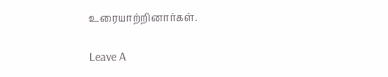உரையாற்றினார்கள்.

Leave A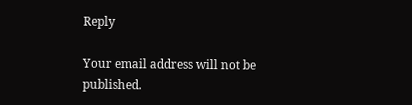Reply

Your email address will not be published.